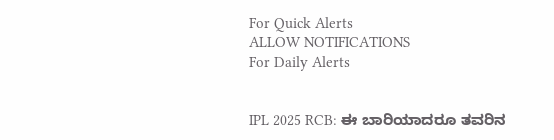For Quick Alerts
ALLOW NOTIFICATIONS
For Daily Alerts


IPL 2025 RCB: ಈ ಬಾರಿಯಾದರೂ ತವರಿನ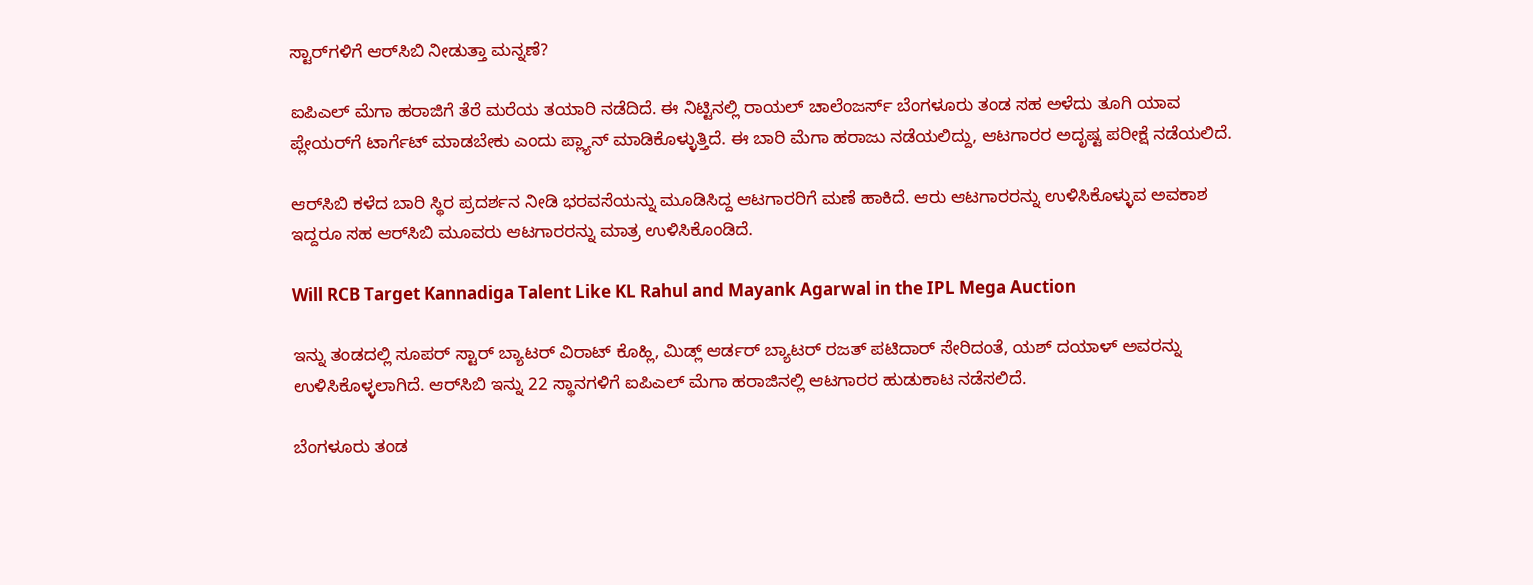ಸ್ಟಾರ್‌ಗಳಿಗೆ ಆರ್‌ಸಿಬಿ ನೀಡುತ್ತಾ ಮನ್ನಣೆ?

ಐಪಿಎಲ್‌ ಮೆಗಾ ಹರಾಜಿಗೆ ತೆರೆ ಮರೆಯ ತಯಾರಿ ನಡೆದಿದೆ. ಈ ನಿಟ್ಟಿನಲ್ಲಿ ರಾಯಲ್ ಚಾಲೆಂಜರ್ಸ್ ಬೆಂಗಳೂರು ತಂಡ ಸಹ ಅಳೆದು ತೂಗಿ ಯಾವ ಪ್ಲೇಯರ್‌ಗೆ ಟಾರ್ಗೆಟ್‌ ಮಾಡಬೇಕು ಎಂದು ಪ್ಲ್ಯಾನ್ ಮಾಡಿಕೊಳ್ಳುತ್ತಿದೆ. ಈ ಬಾರಿ ಮೆಗಾ ಹರಾಜು ನಡೆಯಲಿದ್ದು, ಆಟಗಾರರ ಅದೃಷ್ಟ ಪರೀಕ್ಷೆ ನಡೆಯಲಿದೆ.

ಆರ್‌ಸಿಬಿ ಕಳೆದ ಬಾರಿ ಸ್ಥಿರ ಪ್ರದರ್ಶನ ನೀಡಿ ಭರವಸೆಯನ್ನು ಮೂಡಿಸಿದ್ದ ಆಟಗಾರರಿಗೆ ಮಣೆ ಹಾಕಿದೆ. ಆರು ಆಟಗಾರರನ್ನು ಉಳಿಸಿಕೊಳ್ಳುವ ಅವಕಾಶ ಇದ್ದರೂ ಸಹ ಆರ್‌ಸಿಬಿ ಮೂವರು ಆಟಗಾರರನ್ನು ಮಾತ್ರ ಉಳಿಸಿಕೊಂಡಿದೆ.

Will RCB Target Kannadiga Talent Like KL Rahul and Mayank Agarwal in the IPL Mega Auction

ಇನ್ನು ತಂಡದಲ್ಲಿ ಸೂಪರ್ ಸ್ಟಾರ್ ಬ್ಯಾಟರ್‌ ವಿರಾಟ್‌ ಕೊಹ್ಲಿ, ಮಿಡ್ಲ್ ಆರ್ಡರ್ ಬ್ಯಾಟರ್‌ ರಜತ್‌ ಪಟಿದಾರ್‌ ಸೇರಿದಂತೆ, ಯಶ್‌ ದಯಾಳ್ ಅವರನ್ನು ಉಳಿಸಿಕೊಳ್ಳಲಾಗಿದೆ. ಆರ್‌ಸಿಬಿ ಇನ್ನು 22 ಸ್ಥಾನಗಳಿಗೆ ಐಪಿಎಲ್‌ ಮೆಗಾ ಹರಾಜಿನಲ್ಲಿ ಆಟಗಾರರ ಹುಡುಕಾಟ ನಡೆಸಲಿದೆ.

ಬೆಂಗಳೂರು ತಂಡ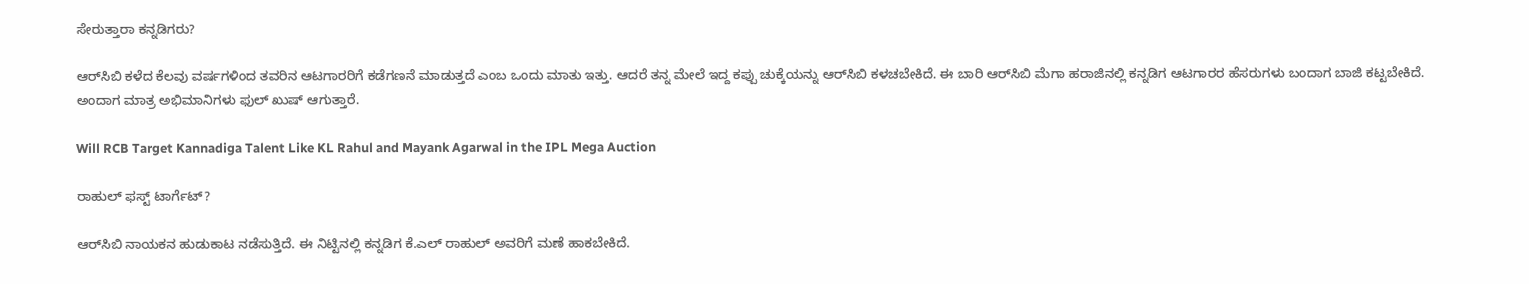ಸೇರುತ್ತಾರಾ ಕನ್ನಡಿಗರು?

ಆರ್‌ಸಿಬಿ ಕಳೆದ ಕೆಲವು ವರ್ಷಗಳಿಂದ ತವರಿನ ಆಟಗಾರರಿಗೆ ಕಡೆಗಣನೆ ಮಾಡುತ್ತದೆ ಎಂಬ ಒಂದು ಮಾತು ಇತ್ತು. ಆದರೆ ತನ್ನ ಮೇಲೆ ಇದ್ದ ಕಪ್ಪು ಚುಕ್ಕೆಯನ್ನು ಆರ್‌ಸಿಬಿ ಕಳಚಬೇಕಿದೆ. ಈ ಬಾರಿ ಆರ್‌ಸಿಬಿ ಮೆಗಾ ಹರಾಜಿನಲ್ಲಿ ಕನ್ನಡಿಗ ಆಟಗಾರರ ಹೆಸರುಗಳು ಬಂದಾಗ ಬಾಜಿ ಕಟ್ಟಬೇಕಿದೆ. ಅಂದಾಗ ಮಾತ್ರ ಅಭಿಮಾನಿಗಳು ಫುಲ್ ಖುಷ್ ಆಗುತ್ತಾರೆ.

Will RCB Target Kannadiga Talent Like KL Rahul and Mayank Agarwal in the IPL Mega Auction

ರಾಹುಲ್‌ ಫಸ್ಟ್‌ ಟಾರ್ಗೆಟ್‌?

ಆರ್‌ಸಿಬಿ ನಾಯಕನ ಹುಡುಕಾಟ ನಡೆಸುತ್ತಿದೆ. ಈ ನಿಟ್ಟಿನಲ್ಲಿ ಕನ್ನಡಿಗ ಕೆ.ಎಲ್‌ ರಾಹುಲ್‌ ಅವರಿಗೆ ಮಣೆ ಹಾಕಬೇಕಿದೆ.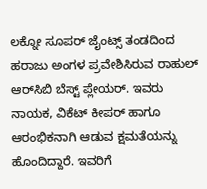ಲಕ್ನೋ ಸೂಪರ್ ಜೈಂಟ್ಸ್ ತಂಡದಿಂದ ಹರಾಜು ಅಂಗಳ ಪ್ರವೇಶಿಸಿರುವ ರಾಹುಲ್‌ ಆರ್‌ಸಿಬಿ ಬೆಸ್ಟ್‌ ಪ್ಲೇಯರ್‌. ಇವರು ನಾಯಕ, ವಿಕೆಟ್‌ ಕೀಪರ್‌ ಹಾಗೂ ಆರಂಭಿಕನಾಗಿ ಆಡುವ ಕ್ಷಮತೆಯನ್ನು ಹೊಂದಿದ್ದಾರೆ. ಇವರಿಗೆ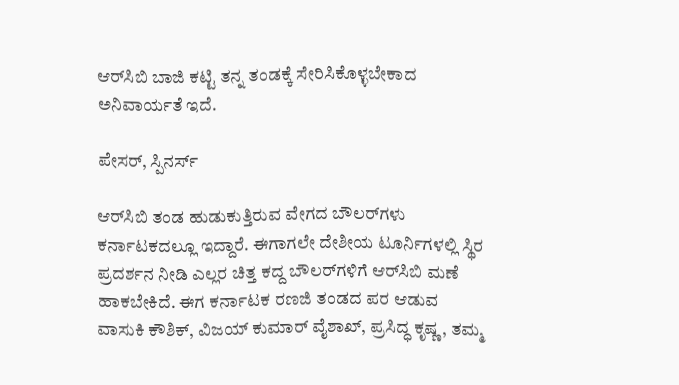ಆರ್‌ಸಿಬಿ ಬಾಜಿ ಕಟ್ಟಿ ತನ್ನ ತಂಡಕ್ಕೆ ಸೇರಿಸಿಕೊಳ್ಳಬೇಕಾದ ಅನಿವಾರ್ಯತೆ ಇದೆ.

ಪೇಸರ್‌, ಸ್ಪಿನರ್ಸ್‌

ಆರ್‌ಸಿಬಿ ತಂಡ ಹುಡುಕುತ್ತಿರುವ ವೇಗದ ಬೌಲರ್‌ಗಳು ಕರ್ನಾಟಕದಲ್ಲೂ ಇದ್ದಾರೆ. ಈಗಾಗಲೇ ದೇಶೀಯ ಟೂರ್ನಿಗಳಲ್ಲಿ ಸ್ಥಿರ ಪ್ರದರ್ಶನ ನೀಡಿ ಎಲ್ಲರ ಚಿತ್ತ ಕದ್ದ ಬೌಲರ್‌ಗಳಿಗೆ ಆರ್‌ಸಿಬಿ ಮಣೆ ಹಾಕಬೇಕಿದೆ. ಈಗ ಕರ್ನಾಟಕ ರಣಜಿ ತಂಡದ ಪರ ಆಡುವ ವಾಸುಕಿ ಕೌಶಿಕ್‌, ವಿಜಯ್‌ ಕುಮಾರ್‌ ವೈಶಾಖ್, ಪ್ರಸಿದ್ಧ ಕೃಷ್ಣ, ತಮ್ಮ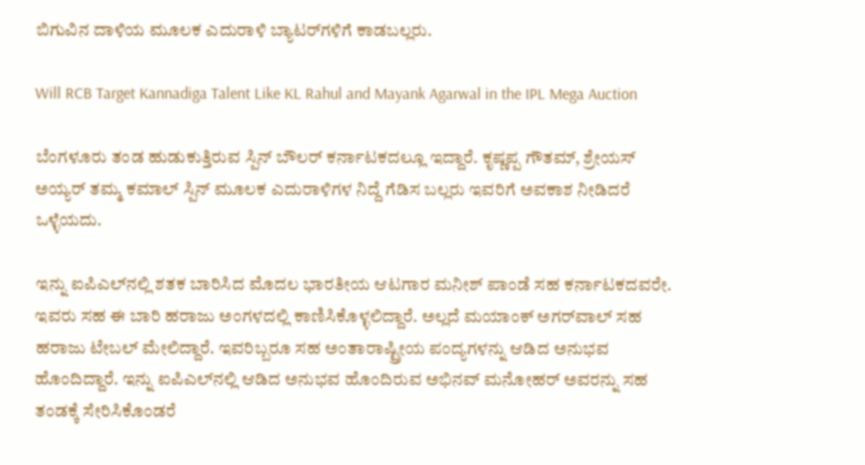ಬಿಗುವಿನ ದಾಳಿಯ ಮೂಲಕ ಎದುರಾಳಿ ಬ್ಯಾಟರ್‌ಗಳಿಗೆ ಕಾಡಬಲ್ಲರು.

Will RCB Target Kannadiga Talent Like KL Rahul and Mayank Agarwal in the IPL Mega Auction

ಬೆಂಗಳೂರು ತಂಡ ಹುಡುಕುತ್ತಿರುವ ಸ್ಪಿನ್ ಬೌಲರ್‌ ಕರ್ನಾಟಕದಲ್ಲೂ ಇದ್ದಾರೆ. ಕೃಷ್ಣಪ್ಪ ಗೌತಮ್‌, ಶ್ರೇಯಸ್ ಅಯ್ಯರ್‌ ತಮ್ಮ ಕಮಾಲ್‌ ಸ್ಪಿನ್ ಮೂಲಕ ಎದುರಾಳಿಗಳ ನಿದ್ದೆ ಗೆಡಿಸ ಬಲ್ಲರು ಇವರಿಗೆ ಅವಕಾಶ ನೀಡಿದರೆ ಒಳ್ಳೆಯದು.

ಇನ್ನು ಐಪಿಎಲ್‌ನಲ್ಲಿ ಶತಕ ಬಾರಿಸಿದ ಮೊದಲ ಭಾರತೀಯ ಆಟಗಾರ ಮನೀಶ್‌ ಪಾಂಡೆ ಸಹ ಕರ್ನಾಟಕದವರೇ. ಇವರು ಸಹ ಈ ಬಾರಿ ಹರಾಜು ಅಂಗಳದಲ್ಲಿ ಕಾಣಿಸಿಕೊಳ್ಳಲಿದ್ದಾರೆ. ಅಲ್ಲದೆ ಮಯಾಂಕ್‌ ಅಗರ್‌ವಾಲ್‌ ಸಹ ಹರಾಜು ಟೇಬಲ್‌ ಮೇಲಿದ್ದಾರೆ. ಇವರಿಬ್ಬರೂ ಸಹ ಅಂತಾರಾಷ್ಟ್ರೀಯ ಪಂದ್ಯಗಳನ್ನು ಆಡಿದ ಅನುಭವ ಹೊಂದಿದ್ದಾರೆ. ಇನ್ನು ಐಪಿಎಲ್‌ನಲ್ಲಿ ಆಡಿದ ಅನುಭವ ಹೊಂದಿರುವ ಅಭಿನವ್‌ ಮನೋಹರ್ ಅವರನ್ನು ಸಹ ತಂಡಕ್ಕೆ ಸೇರಿಸಿಕೊಂಡರೆ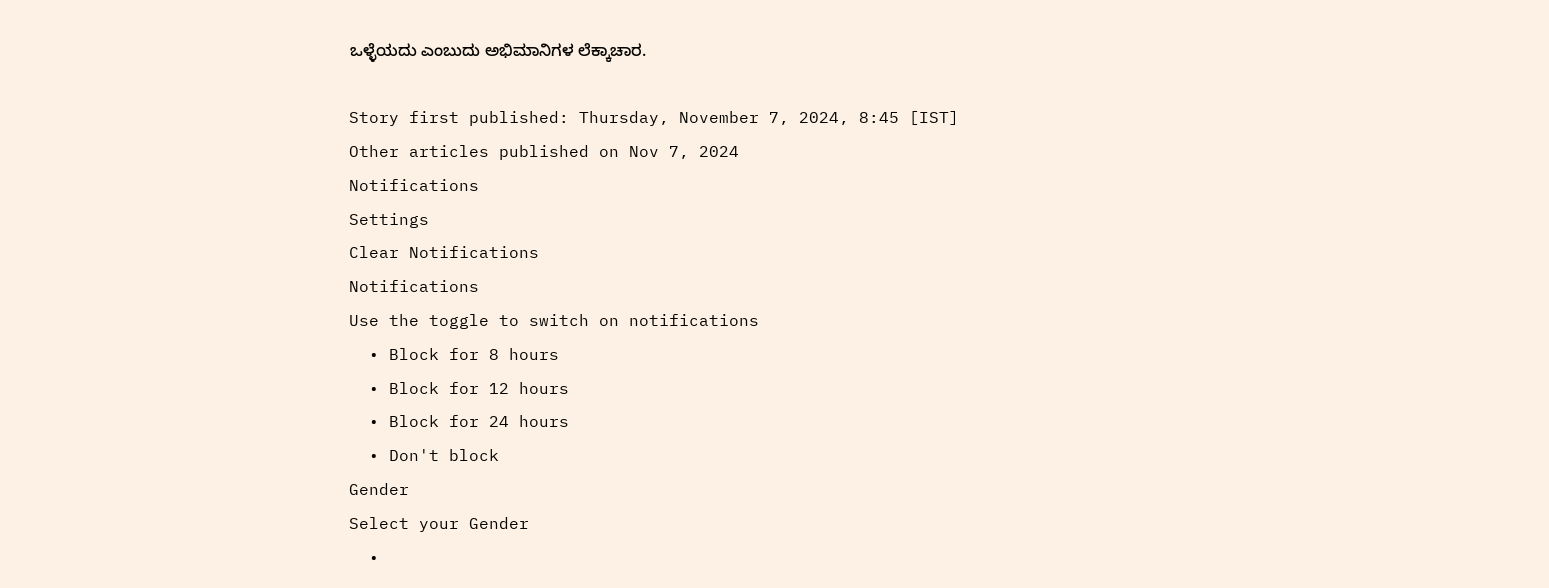ಒಳ್ಳೆಯದು ಎಂಬುದು ಅಭಿಮಾನಿಗಳ ಲೆಕ್ಕಾಚಾರ.

Story first published: Thursday, November 7, 2024, 8:45 [IST]
Other articles published on Nov 7, 2024
Notifications
Settings
Clear Notifications
Notifications
Use the toggle to switch on notifications
  • Block for 8 hours
  • Block for 12 hours
  • Block for 24 hours
  • Don't block
Gender
Select your Gender
  •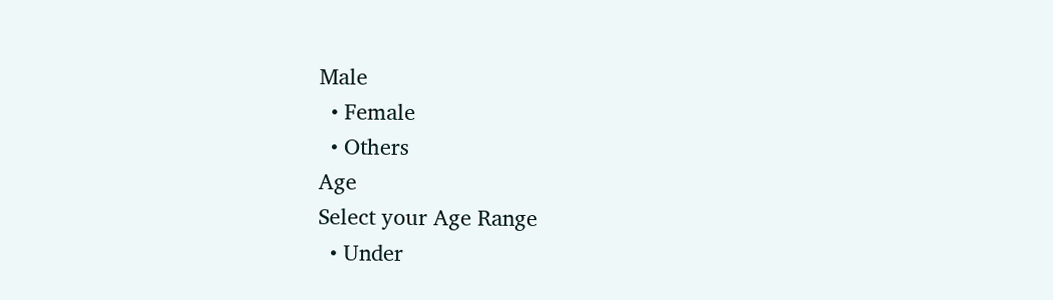Male
  • Female
  • Others
Age
Select your Age Range
  • Under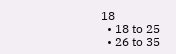18
  • 18 to 25
  • 26 to 35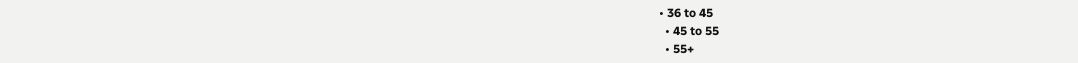• 36 to 45
  • 45 to 55
  • 55+